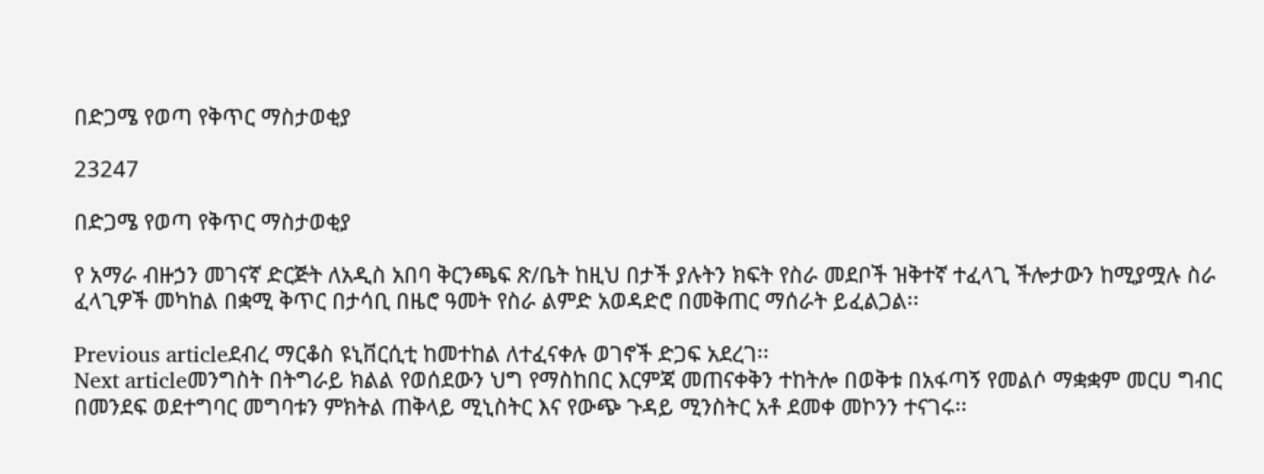በድጋሜ የወጣ የቅጥር ማስታወቂያ

23247

በድጋሜ የወጣ የቅጥር ማስታወቂያ

የ አማራ ብዙኃን መገናኛ ድርጅት ለአዲስ አበባ ቅርንጫፍ ጽ/ቤት ከዚህ በታች ያሉትን ክፍት የስራ መደቦች ዝቅተኛ ተፈላጊ ችሎታውን ከሚያሟሉ ስራ ፈላጊዎች መካከል በቋሚ ቅጥር በታሳቢ በዜሮ ዓመት የስራ ልምድ አወዳድሮ በመቅጠር ማሰራት ይፈልጋል፡፡

Previous articleደብረ ማርቆስ ዩኒቨርሲቲ ከመተከል ለተፈናቀሉ ወገኖች ድጋፍ አደረገ፡፡
Next articleመንግስት በትግራይ ክልል የወሰደውን ህግ የማስከበር እርምጃ መጠናቀቅን ተከትሎ በወቅቱ በአፋጣኝ የመልሶ ማቋቋም መርሀ ግብር በመንደፍ ወደተግባር መግባቱን ምክትል ጠቅላይ ሚኒስትር እና የውጭ ጉዳይ ሚንስትር አቶ ደመቀ መኮንን ተናገሩ፡፡